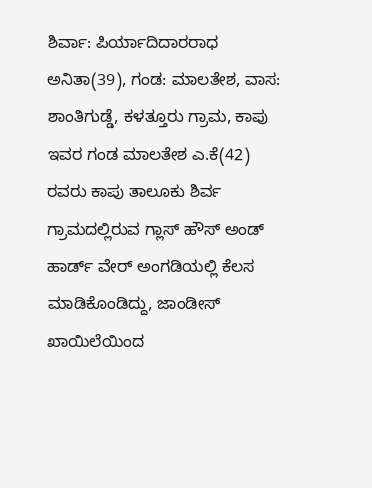ಶಿರ್ವಾ: ಪಿರ್ಯಾದಿದಾರರಾಧ ಅನಿತಾ(39), ಗಂಡ: ಮಾಲತೇಶ, ವಾಸ: ಶಾಂತಿಗುಡ್ಡೆ, ಕಳತ್ತೂರು ಗ್ರಾಮ, ಕಾಪು ಇವರ ಗಂಡ ಮಾಲತೇಶ ಎ.ಕೆ(42) ರವರು ಕಾಪು ತಾಲೂಕು ಶಿರ್ವ ಗ್ರಾಮದಲ್ಲಿರುವ ಗ್ಲಾಸ್ ಹೌಸ್ ಅಂಡ್ ಹಾರ್ಡ್ ವೇರ್ ಅಂಗಡಿಯಲ್ಲಿ ಕೆಲಸ ಮಾಡಿಕೊಂಡಿದ್ದು, ಜಾಂಡೀಸ್ ಖಾಯಿಲೆಯಿಂದ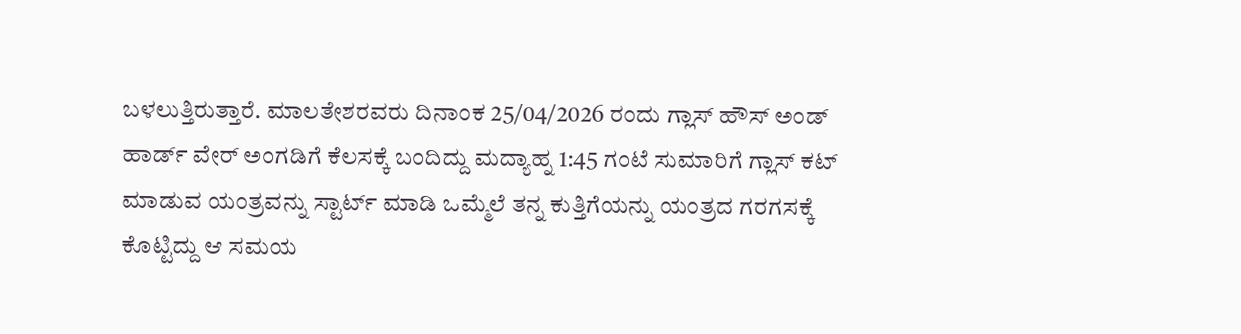ಬಳಲುತ್ತಿರುತ್ತಾರೆ. ಮಾಲತೇಶರವರು ದಿನಾಂಕ 25/04/2026 ರಂದು ಗ್ಲಾಸ್ ಹೌಸ್ ಅಂಡ್ ಹಾರ್ಡ್ ವೇರ್ ಅಂಗಡಿಗೆ ಕೆಲಸಕ್ಕೆ ಬಂದಿದ್ದು ಮದ್ಯಾಹ್ನ 1:45 ಗಂಟೆ ಸುಮಾರಿಗೆ ಗ್ಲಾಸ್ ಕಟ್ ಮಾಡುವ ಯಂತ್ರವನ್ನು ಸ್ಟಾರ್ಟ್ ಮಾಡಿ ಒಮ್ಮೆಲೆ ತನ್ನ ಕುತ್ತಿಗೆಯನ್ನು ಯಂತ್ರದ ಗರಗಸಕ್ಕೆ ಕೊಟ್ಟಿದ್ದು ಆ ಸಮಯ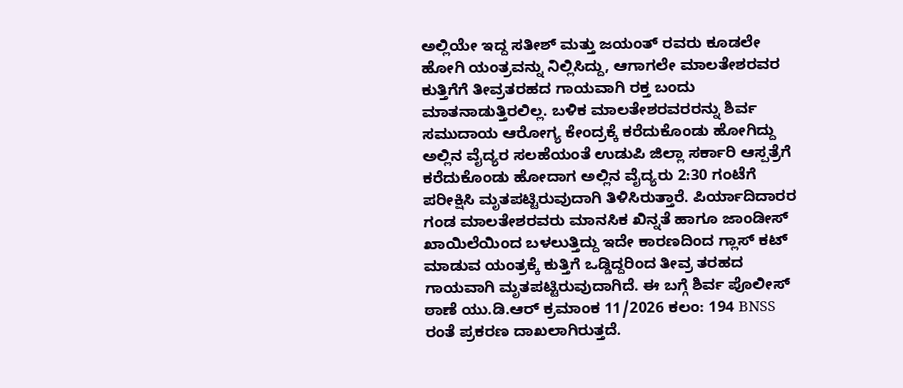ಅಲ್ಲಿಯೇ ಇದ್ದ ಸತೀಶ್ ಮತ್ತು ಜಯಂತ್ ರವರು ಕೂಡಲೇ ಹೋಗಿ ಯಂತ್ರವನ್ನು ನಿಲ್ಲಿಸಿದ್ದು, ಆಗಾಗಲೇ ಮಾಲತೇಶರವರ ಕುತ್ತಿಗೆಗೆ ತೀವ್ರತರಹದ ಗಾಯವಾಗಿ ರಕ್ತ ಬಂದು ಮಾತನಾಡುತ್ತಿರಲಿಲ್ಲ. ಬಳಿಕ ಮಾಲತೇಶರವರರನ್ನು ಶಿರ್ವ ಸಮುದಾಯ ಆರೋಗ್ಯ ಕೇಂದ್ರಕ್ಕೆ ಕರೆದುಕೊಂಡು ಹೋಗಿದ್ದು ಅಲ್ಲಿನ ವೈದ್ಯರ ಸಲಹೆಯಂತೆ ಉಡುಪಿ ಜಿಲ್ಲಾ ಸರ್ಕಾರಿ ಆಸ್ಪತ್ರೆಗೆ ಕರೆದುಕೊಂಡು ಹೋದಾಗ ಅಲ್ಲಿನ ವೈದ್ಯರು 2:30 ಗಂಟೆಗೆ ಪರೀಕ್ಷಿಸಿ ಮೃತಪಟ್ಟಿರುವುದಾಗಿ ತಿಳಿಸಿರುತ್ತಾರೆ. ಪಿರ್ಯಾದಿದಾರರ ಗಂಡ ಮಾಲತೇಶರವರು ಮಾನಸಿಕ ಖಿನ್ನತೆ ಹಾಗೂ ಜಾಂಡೀಸ್ ಖಾಯಿಲೆಯಿಂದ ಬಳಲುತ್ತಿದ್ದು ಇದೇ ಕಾರಣದಿಂದ ಗ್ಲಾಸ್ ಕಟ್ ಮಾಡುವ ಯಂತ್ರಕ್ಕೆ ಕುತ್ತಿಗೆ ಒಡ್ಡಿದ್ದರಿಂದ ತೀವ್ರ ತರಹದ ಗಾಯವಾಗಿ ಮೃತಪಟ್ಟಿರುವುದಾಗಿದೆ. ಈ ಬಗ್ಗೆ ಶಿರ್ವ ಪೊಲೀಸ್ ಠಾಣೆ ಯು.ಡಿ.ಆರ್ ಕ್ರಮಾಂಕ 11/2026 ಕಲಂ: 194 BNSS ರಂತೆ ಪ್ರಕರಣ ದಾಖಲಾಗಿರುತ್ತದೆ.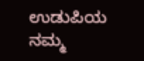ಉಡುಪಿಯ ನಮ್ಮ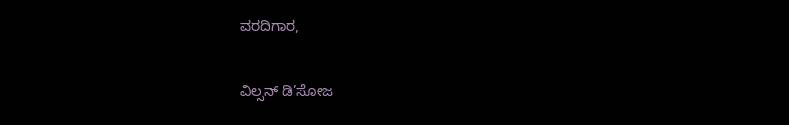ವರದಿಗಾರ,

ವಿಲ್ಸನ್ ಡಿ’ಸೋಜ